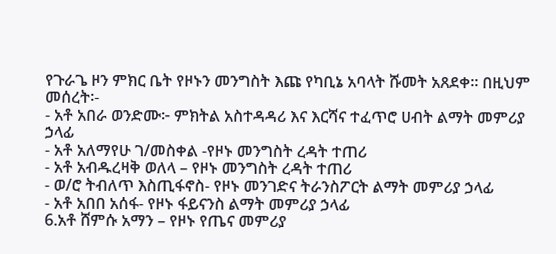የጉራጌ ዞን ምክር ቤት የዞኑን መንግስት እጩ የካቢኔ አባላት ሹመት አጸደቀ። በዚህም መሰረት፡-
- አቶ አበራ ወንድሙ፦ ምክትል አስተዳዳሪ እና እርሻና ተፈጥሮ ሀብት ልማት መምሪያ ኃላፊ
- አቶ አለማየሁ ገ/መስቀል -የዞኑ መንግስት ረዳት ተጠሪ
- አቶ አብዱረዛቅ ወለላ – የዞኑ መንግስት ረዳት ተጠሪ
- ወ/ሮ ትብለጥ እስጢፋኖስ- የዞኑ መንገድና ትራንስፖርት ልማት መምሪያ ኃላፊ
- አቶ አበበ አሰፋ- የዞኑ ፋይናንስ ልማት መምሪያ ኃላፊ
6.አቶ ሸምሱ አማን – የዞኑ የጤና መምሪያ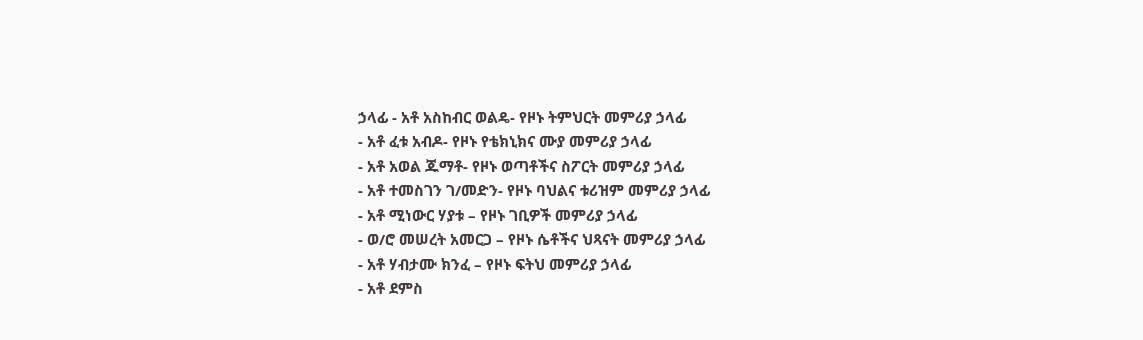ኃላፊ - አቶ አስከብር ወልዴ- የዞኑ ትምህርት መምሪያ ኃላፊ
- አቶ ፈቱ አብዶ- የዞኑ የቴክኒክና ሙያ መምሪያ ኃላፊ
- አቶ አወል ጁማቶ- የዞኑ ወጣቶችና ስፖርት መምሪያ ኃላፊ
- አቶ ተመስገን ገ/መድን- የዞኑ ባህልና ቱሪዝም መምሪያ ኃላፊ
- አቶ ሚነውር ሃያቱ – የዞኑ ገቢዎች መምሪያ ኃላፊ
- ወ/ሮ መሠረት አመርጋ – የዞኑ ሴቶችና ህጻናት መምሪያ ኃላፊ
- አቶ ሃብታሙ ክንፈ – የዞኑ ፍትህ መምሪያ ኃላፊ
- አቶ ደምስ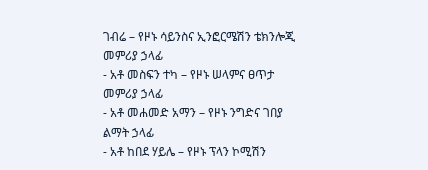ገብሬ – የዞኑ ሳይንስና ኢንፎርሜሽን ቴክንሎጂ መምሪያ ኃላፊ
- አቶ መስፍን ተካ – የዞኑ ሠላምና ፀጥታ መምሪያ ኃላፊ
- አቶ መሐመድ አማን – የዞኑ ንግድና ገበያ ልማት ኃላፊ
- አቶ ከበደ ሃይሌ – የዞኑ ፕላን ኮሚሽን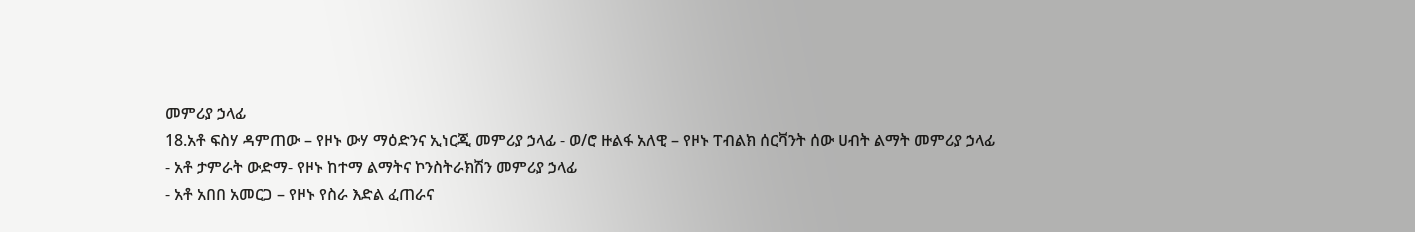መምሪያ ኃላፊ
18.አቶ ፍስሃ ዳምጠው – የዞኑ ውሃ ማዕድንና ኢነርጂ መምሪያ ኃላፊ - ወ/ሮ ዙልፋ አለዊ – የዞኑ ፐብልክ ሰርቫንት ሰው ሀብት ልማት መምሪያ ኃላፊ
- አቶ ታምራት ውድማ- የዞኑ ከተማ ልማትና ኮንስትራክሽን መምሪያ ኃላፊ
- አቶ አበበ አመርጋ – የዞኑ የስራ እድል ፈጠራና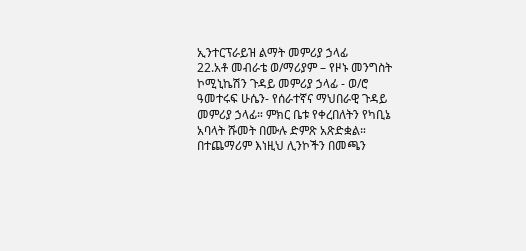ኢንተርፕራይዝ ልማት መምሪያ ኃላፊ
22.አቶ መብራቴ ወ/ማሪያም – የዞኑ መንግስት ኮሚኒኬሽን ጉዳይ መምሪያ ኃላፊ - ወ/ሮ ዓመተሩፍ ሁሴን- የሰራተኛና ማህበራዊ ጉዳይ መምሪያ ኃላፊ። ምክር ቤቱ የቀረበለትን የካቢኔ አባላት ሹመት በሙሉ ድምጽ አጽድቋል።
በተጨማሪም እነዚህ ሊንኮችን በመጫን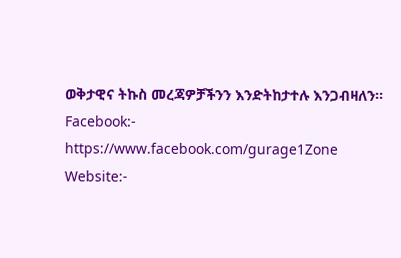ወቅታዊና ትኩስ መረጃዎቻችንን እንድትከታተሉ እንጋብዛለን፡፡
Facebook:- https://www.facebook.com/gurage1Zone
Website:-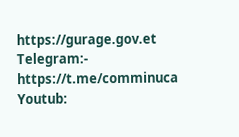https://gurage.gov.et
Telegram:- https://t.me/comminuca
Youtub: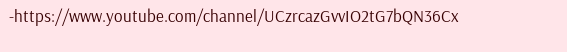-https://www.youtube.com/channel/UCzrcazGvvIO2tG7bQN36Cx